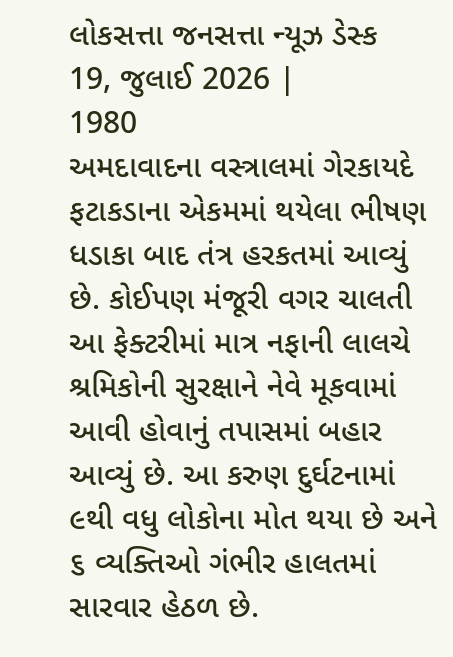લોકસત્તા જનસત્તા ન્યૂઝ ડેસ્ક
19, જુલાઈ 2026 |
1980
અમદાવાદના વસ્ત્રાલમાં ગેરકાયદે ફટાકડાના એકમમાં થયેલા ભીષણ ધડાકા બાદ તંત્ર હરકતમાં આવ્યું છે. કોઈપણ મંજૂરી વગર ચાલતી આ ફેક્ટરીમાં માત્ર નફાની લાલચે શ્રમિકોની સુરક્ષાને નેવે મૂકવામાં આવી હોવાનું તપાસમાં બહાર આવ્યું છે. આ કરુણ દુર્ઘટનામાં ૯થી વધુ લોકોના મોત થયા છે અને ૬ વ્યક્તિઓ ગંભીર હાલતમાં સારવાર હેઠળ છે.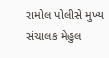રામોલ પોલીસે મુખ્ય સંચાલક મેહુલ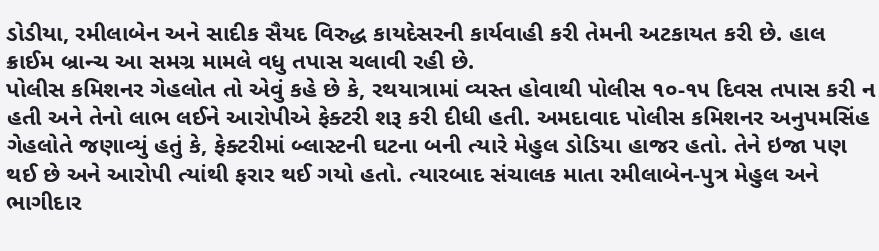ડોડીયા, રમીલાબેન અને સાદીક સૈયદ વિરુદ્ધ કાયદેસરની કાર્યવાહી કરી તેમની અટકાયત કરી છે. હાલ ક્રાઈમ બ્રાન્ચ આ સમગ્ર મામલે વધુ તપાસ ચલાવી રહી છે.
પોલીસ કમિશનર ગેહલોત તો એવું કહે છે કે, રથયાત્રામાં વ્યસ્ત હોવાથી પોલીસ ૧૦-૧૫ દિવસ તપાસ કરી ન હતી અને તેનો લાભ લઈને આરોપીએ ફેક્ટરી શરૂ કરી દીધી હતી. અમદાવાદ પોલીસ કમિશનર અનુપમસિંહ ગેહલોતે જણાવ્યું હતું કે, ફેક્ટરીમાં બ્લાસ્ટની ઘટના બની ત્યારે મેહુલ ડોડિયા હાજર હતો. તેને ઇજા પણ થઈ છે અને આરોપી ત્યાંથી ફરાર થઈ ગયો હતો. ત્યારબાદ સંચાલક માતા રમીલાબેન-પુત્ર મેહુલ અને ભાગીદાર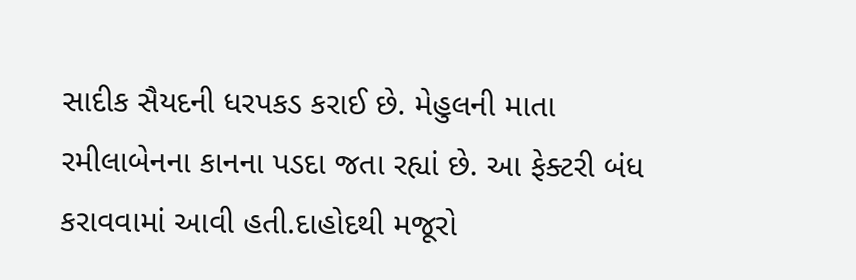સાદીક સૈયદની ધરપકડ કરાઈ છે. મેહુલની માતા રમીલાબેનના કાનના પડદા જતા રહ્યાં છે. આ ફેક્ટરી બંધ કરાવવામાં આવી હતી.દાહોદથી મજૂરો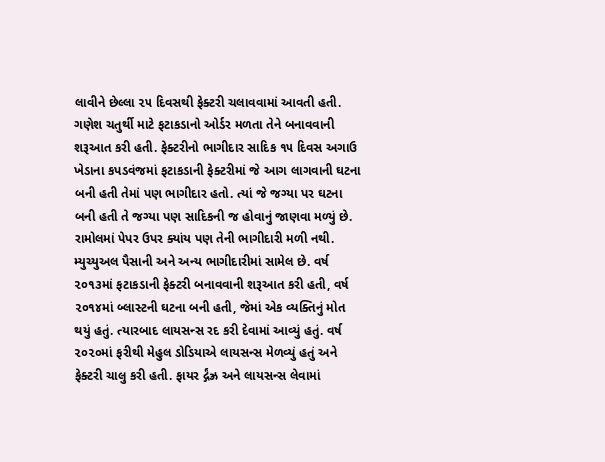લાવીને છેલ્લા ૨૫ દિવસથી ફેક્ટરી ચલાવવામાં આવતી હતી. ગણેશ ચતુર્થી માટે ફટાકડાનો ઓર્ડર મળતા તેને બનાવવાની શરૂઆત કરી હતી. ફેક્ટરીનો ભાગીદાર સાદિક ૧૫ દિવસ અગાઉ ખેડાના કપડવંજમાં ફટાકડાની ફેક્ટરીમાં જે આગ લાગવાની ઘટના બની હતી તેમાં પણ ભાગીદાર હતો. ત્યાં જે જગ્યા પર ઘટના બની હતી તે જગ્યા પણ સાદિકની જ હોવાનું જાણવા મળ્યું છે. રામોલમાં પેપર ઉપર ક્યાંય પણ તેની ભાગીદારી મળી નથી. મ્યુચ્યુઅલ પૈસાની અને અન્ય ભાગીદારીમાં સામેલ છે. વર્ષ ૨૦૧૩માં ફટાકડાની ફેક્ટરી બનાવવાની શરૂઆત કરી હતી, વર્ષ ૨૦૧૪માં બ્લાસ્ટની ઘટના બની હતી, જેમાં એક વ્યક્તિનું મોત થયું હતું. ત્યારબાદ લાયસન્સ રદ કરી દેવામાં આવ્યું હતું. વર્ષ ૨૦૨૦માં ફરીથી મેહુલ ડોડિયાએ લાયસન્સ મેળવ્યું હતું અને ફેક્ટરી ચાલુ કરી હતી. ફાયર ર્દ્ગંઝ્ર અને લાયસન્સ લેવામાં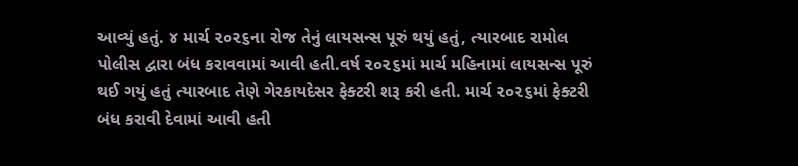આવ્યું હતું. ૪ માર્ચ ૨૦૨૬ના રોજ તેનું લાયસન્સ પૂરું થયું હતું, ત્યારબાદ રામોલ પોલીસ દ્વારા બંધ કરાવવામાં આવી હતી.વર્ષ ૨૦૨૬માં માર્ચ મહિનામાં લાયસન્સ પૂરું થઈ ગયું હતું ત્યારબાદ તેણે ગેરકાયદેસર ફેક્ટરી શરૂ કરી હતી. માર્ચ ૨૦૨૬માં ફેક્ટરી બંધ કરાવી દેવામાં આવી હતી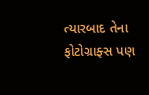ત્યારબાદ તેના ફોટોગ્રાફ્સ પણ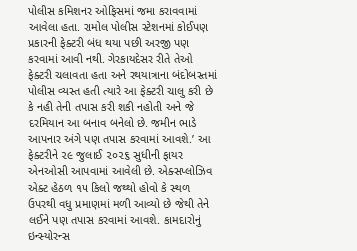પોલીસ કમિશનર ઓફિસમાં જમા કરાવવામાં આવેલા હતા. રામોલ પોલીસ સ્ટેશનમાં કોઈપણ પ્રકારની ફેક્ટરી બંધ થયા પછી અરજી પણ કરવામાં આવી નથી. ગેરકાયદેસર રીતે તેઓ ફેક્ટરી ચલાવતા હતા અને રથયાત્રાના બંદોબસ્તમાં પોલીસ વ્યસ્ત હતી ત્યારે આ ફેક્ટરી ચાલુ કરી છે કે નહી તેની તપાસ કરી શકી નહોતી અને જે દરમિયાન આ બનાવ બનેલો છે. જમીન ભાડે આપનાર અંગે પણ તપાસ કરવામાં આવશે.’ આ ફેક્ટરીને ૨૯ જુલાઈ ૨૦૨૬ સુધીની ફાયર એનઓસી આપવામાં આવેલી છે. એક્સપ્લોઝિવ એક્ટ હેઠળ ૧૫ કિલો જથ્થો હોવો કે સ્થળ ઉપરથી વધુ પ્રમાણમાં મળી આવ્યો છે જેથી તેને લઈને પણ તપાસ કરવામાં આવશે. કામદારોનું ઇન્સ્યોરન્સ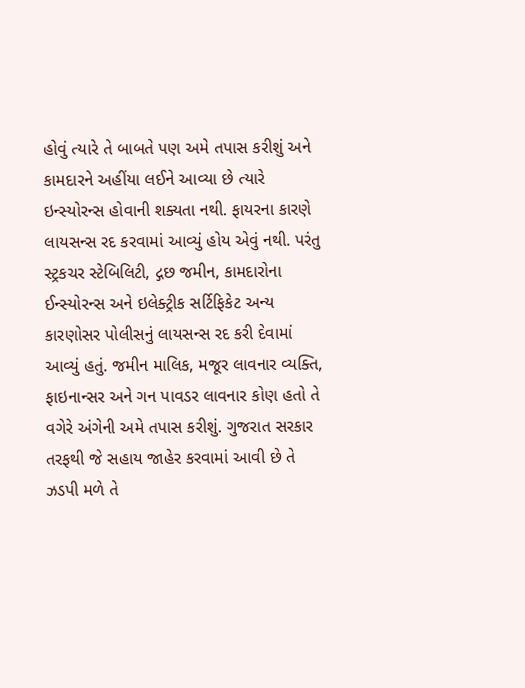હોવું ત્યારે તે બાબતે પણ અમે તપાસ કરીશું અને કામદારને અહીંયા લઈને આવ્યા છે ત્યારે ઇન્સ્યોરન્સ હોવાની શક્યતા નથી. ફાયરના કારણે લાયસન્સ રદ કરવામાં આવ્યું હોય એવું નથી. પરંતુ સ્ટ્રકચર સ્ટેબિલિટી, દ્ગછ જમીન, કામદારોના ઈન્સ્યોરન્સ અને ઇલેક્ટ્રીક સર્ટિફિકેટ અન્ય કારણોસર પોલીસનું લાયસન્સ રદ કરી દેવામાં આવ્યું હતું. જમીન માલિક, મજૂર લાવનાર વ્યક્તિ, ફાઇનાન્સર અને ગન પાવડર લાવનાર કોણ હતો તે વગેરે અંગેની અમે તપાસ કરીશું. ગુજરાત સરકાર તરફથી જે સહાય જાહેર કરવામાં આવી છે તે ઝડપી મળે તે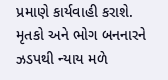પ્રમાણે કાર્યવાહી કરાશે. મૃતકો અને ભોગ બનનારને ઝડપથી ન્યાય મળે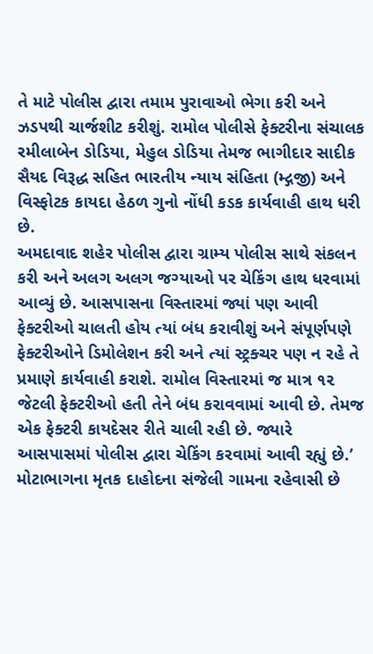તે માટે પોલીસ દ્વારા તમામ પુરાવાઓ ભેગા કરી અને ઝડપથી ચાર્જશીટ કરીશું. રામોલ પોલીસે ફેક્ટરીના સંચાલક રમીલાબેન ડોડિયા, મેહુલ ડોડિયા તેમજ ભાગીદાર સાદીક સૈયદ વિરૂદ્ધ સહિત ભારતીય ન્યાય સંહિતા (મ્દ્ગજી) અને વિસ્ફોટક કાયદા હેઠળ ગુનો નોંધી કડક કાર્યવાહી હાથ ધરી છે.
અમદાવાદ શહેર પોલીસ દ્વારા ગ્રામ્ય પોલીસ સાથે સંકલન કરી અને અલગ અલગ જગ્યાઓ પર ચેકિંગ હાથ ધરવામાં આવ્યું છે. આસપાસના વિસ્તારમાં જ્યાં પણ આવી ફેક્ટરીઓ ચાલતી હોય ત્યાં બંધ કરાવીશું અને સંપૂર્ણપણે ફેક્ટરીઓને ડિમોલેશન કરી અને ત્યાં સ્ટ્રક્ચર પણ ન રહે તે પ્રમાણે કાર્યવાહી કરાશે. રામોલ વિસ્તારમાં જ માત્ર ૧૨ જેટલી ફેક્ટરીઓ હતી તેને બંધ કરાવવામાં આવી છે. તેમજ એક ફેક્ટરી કાયદેસર રીતે ચાલી રહી છે. જ્યારે આસપાસમાં પોલીસ દ્વારા ચેકિંગ કરવામાં આવી રહ્યું છે.’ મોટાભાગના મૃતક દાહોદના સંજેલી ગામના રહેવાસી છે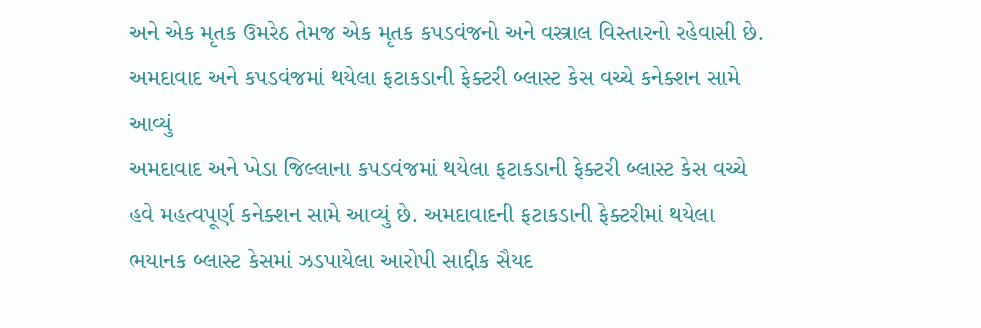અને એક મૃતક ઉમરેઠ તેમજ એક મૃતક કપડવંજનો અને વસ્ત્રાલ વિસ્તારનો રહેવાસી છે.
અમદાવાદ અને કપડવંજમાં થયેલા ફટાકડાની ફેક્ટરી બ્લાસ્ટ કેસ વચ્ચે કનેક્શન સામે આવ્યું
અમદાવાદ અને ખેડા જિલ્લાના કપડવંજમાં થયેલા ફટાકડાની ફેક્ટરી બ્લાસ્ટ કેસ વચ્ચે હવે મહત્વપૂર્ણ કનેક્શન સામે આવ્યું છે. અમદાવાદની ફટાકડાની ફેક્ટરીમાં થયેલા ભયાનક બ્લાસ્ટ કેસમાં ઝડપાયેલા આરોપી સાદ્દીક સૈયદ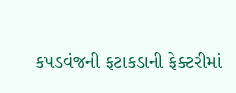કપડવંજની ફટાકડાની ફેક્ટરીમાં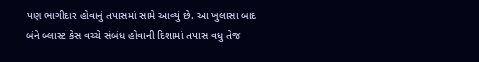પણ ભાગીદાર હોવાનું તપાસમાં સામે આવ્યું છે. આ ખુલાસા બાદ બંને બ્લાસ્ટ કેસ વચ્ચે સંબંધ હોવાની દિશામાં તપાસ વધુ તેજ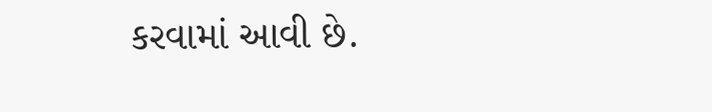કરવામાં આવી છે.